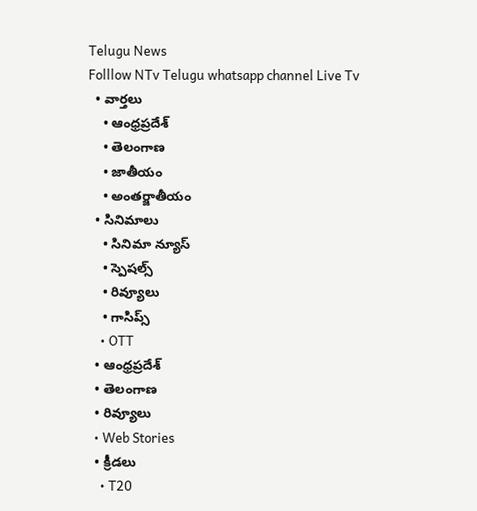Telugu News
Folllow NTv Telugu whatsapp channel Live Tv
  • వార్తలు
    • ఆంధ్రప్రదేశ్
    • తెలంగాణ
    • జాతీయం
    • అంతర్జాతీయం
  • సినిమాలు
    • సినిమా న్యూస్
    • స్పెషల్స్
    • రివ్యూలు
    • గాసిప్స్
    • OTT
  • ఆంధ్రప్రదేశ్
  • తెలంగాణ
  • రివ్యూలు
  • Web Stories
  • క్రీడలు
    • T20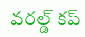వరల్డ్ కప్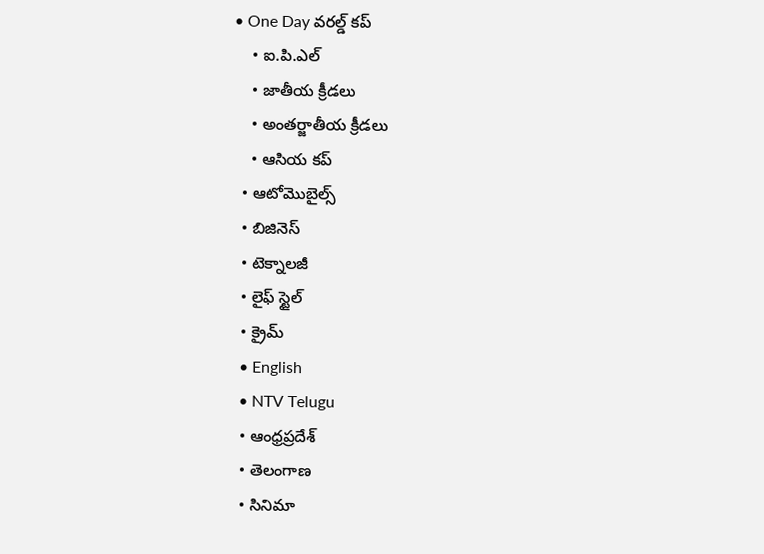• One Day వరల్డ్ కప్
    • ఐ.పి.ఎల్
    • జాతీయ క్రీడలు
    • అంతర్జాతీయ క్రీడలు
    • ఆసియ కప్
  • ఆటోమొబైల్స్
  • బిజినెస్‌
  • టెక్నాలజీ
  • లైఫ్ స్టైల్
  • క్రైమ్
  • English
  • NTV Telugu
  • ఆంధ్రప్రదేశ్
  • తెలంగాణ
  • సినిమా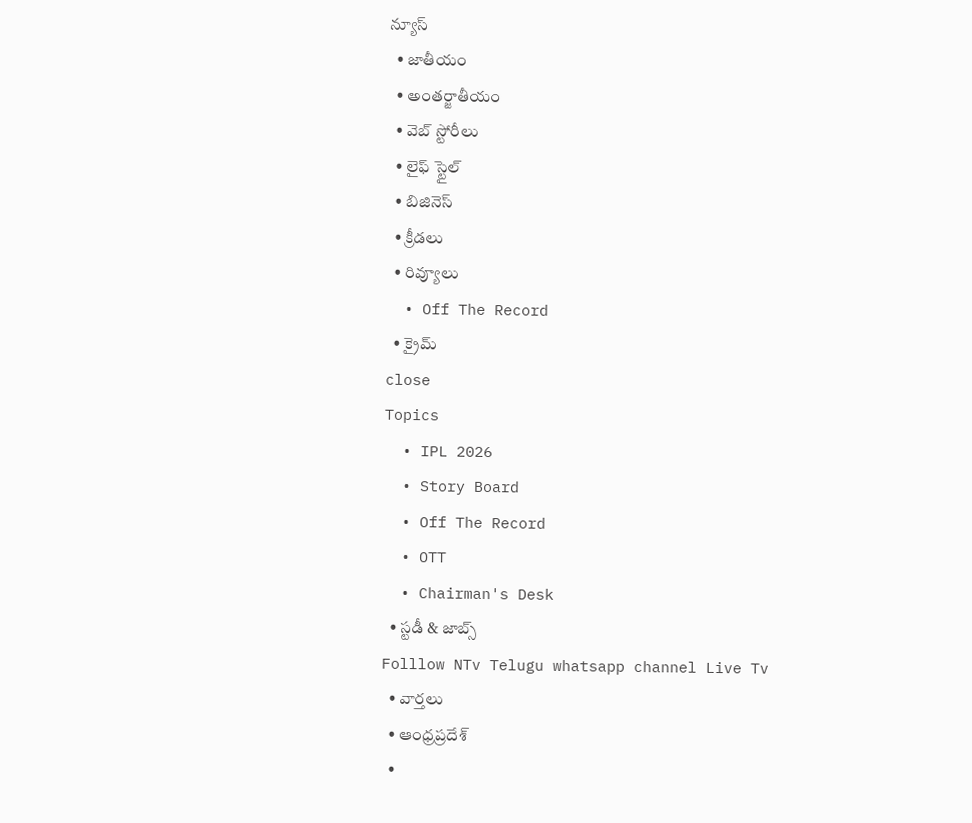న్యూస్
  • జాతీయం
  • అంతర్జాతీయం
  • వెబ్ స్టోరీలు
  • లైఫ్ స్టైల్
  • బిజినెస్‌
  • క్రీడలు
  • రివ్యూలు
  • Off The Record
  • క్రైమ్
close
Topics
  • IPL 2026
  • Story Board
  • Off The Record
  • OTT
  • Chairman's Desk
  • స్టడీ & జాబ్స్
Folllow NTv Telugu whatsapp channel Live Tv
  • వార్తలు
  • ఆంధ్రప్రదేశ్
  •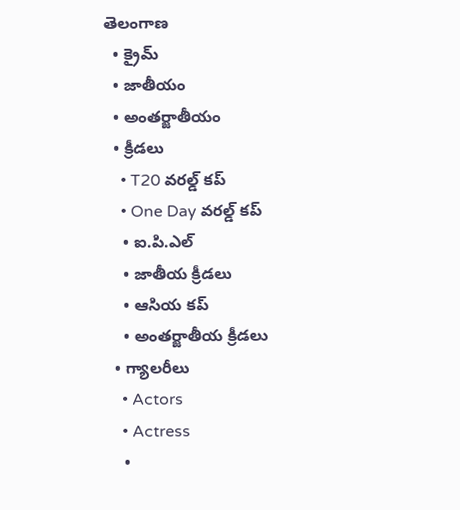తెలంగాణ
  • క్రైమ్
  • జాతీయం
  • అంతర్జాతీయం
  • క్రీడలు
    • T20 వరల్డ్ కప్
    • One Day వరల్డ్ కప్
    • ఐ.పి.ఎల్
    • జాతీయ క్రీడలు
    • ఆసియ కప్
    • అంతర్జాతీయ క్రీడలు
  • గ్యాలరీలు
    • Actors
    • Actress
    •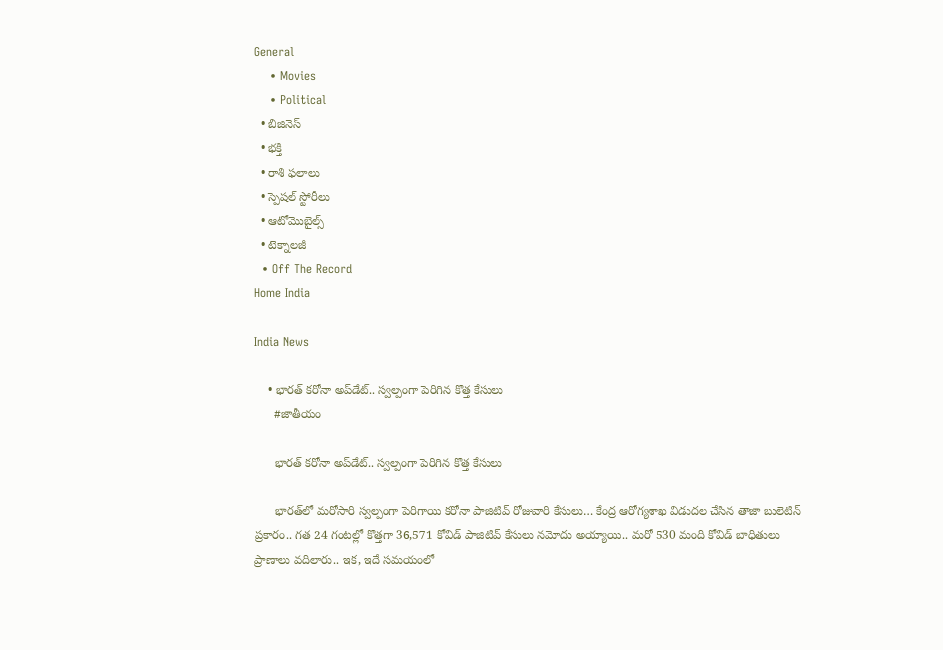General
    • Movies
    • Political
  • బిజినెస్‌
  • భక్తి
  • రాశి ఫలాలు
  • స్పెషల్‌ స్టోరీలు
  • ఆటోమొబైల్స్
  • టెక్నాలజీ
  • Off The Record
Home India

India News

    • భారత్‌ కరోనా అప్‌డేట్‌.. స్వల్పంగా పెరిగిన కొత్త కేసులు
      #జాతీయం

      భారత్‌ కరోనా అప్‌డేట్‌.. స్వల్పంగా పెరిగిన కొత్త కేసులు

      భారత్‌లో మరోసారి స్వల్పంగా పెరిగాయి కరోనా పాజిటివ్‌ రోజువారి కేసులు… కేంద్ర ఆరోగ్యశాఖ విడుదల చేసిన తాజా బులెటిన్‌ ప్రకారం.. గత 24 గంటల్లో కొత్తగా 36,571 కోవిడ్‌ పాజిటివ్‌ కేసులు నమోదు అయ్యాయి.. మరో 530 మంది కోవిడ్‌ బాధితులు ప్రాణాలు వదిలారు.. ఇక, ఇదే సమయంలో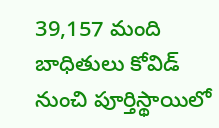39,157 మంది బాధితులు కోవిడ్‌ నుంచి పూర్తిస్థాయిలో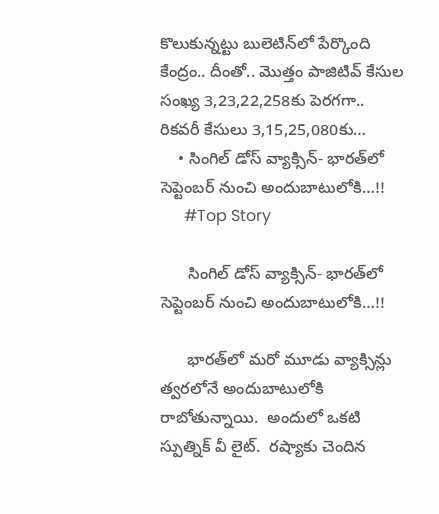కొలుకున్నట్టు బులెటిన్‌లో పేర్కొంది కేంద్రం.. దీంతో.. మొత్తం పాజిటివ్‌ కేసుల సంఖ్య 3,23,22,258కు పెరగగా.. రికవరీ కేసులు 3,15,25,080కు…
    • సింగిల్ డోస్ వ్యాక్సిన్‌- భార‌త్‌లో సెప్టెంబ‌ర్ నుంచి అందుబాటులోకి…!!
      #Top Story

      సింగిల్ డోస్ వ్యాక్సిన్‌- భార‌త్‌లో సెప్టెంబ‌ర్ నుంచి అందుబాటులోకి…!!

      భార‌త్‌లో మ‌రో మూడు వ్యాక్సిన్లు త్వ‌ర‌లోనే అందుబాటులోకి రాబోతున్నాయి.  అందులో ఒక‌టి స్పుత్నిక్ వీ లైట్.  ర‌ష్యాకు చెందిన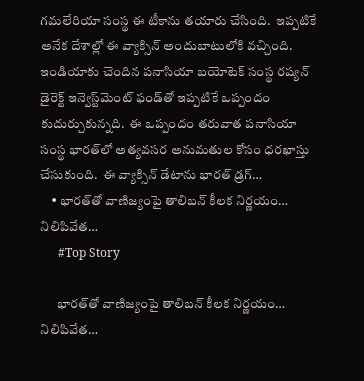గ‌మ‌లేరియా సంస్థ ఈ టీకాను త‌యారు చేసింది.  ఇప్ప‌టికే అనేక దేశాల్లో ఈ వ్యాక్సిన్ అందుబాటులోకి వ‌చ్చింది.  ఇండియాకు చెందిన ప‌నాసియా బ‌యోటెక్ సంస్థ ర‌ష్య‌న్ డైరెక్ట్ ఇన్వెస్ట్‌మెంట్ ఫండ్‌తో ఇప్ప‌టికే ఒప్పందం కుదుర్చుకున్న‌ది.  ఈ ఒప్పందం త‌రువాత ప‌నాసియా సంస్థ భార‌త్‌లో అత్య‌వ‌స‌ర అనుమ‌తుల కోసం ధ‌ర‌ఖాస్తు చేసుకుంది.  ఈ వ్యాక్సిన్ డేటాను భార‌త్ డ్ర‌గ్…
    • భార‌త్‌తో వాణిజ్యంపై తాలిబ‌న్ కీల‌క నిర్ణ‌యం… నిలిపివేత‌…
      #Top Story

      భార‌త్‌తో వాణిజ్యంపై తాలిబ‌న్ కీల‌క నిర్ణ‌యం… నిలిపివేత‌…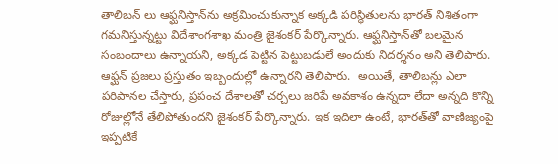తాలిబ‌న్ లు ఆఫ్ఘ‌నిస్తాన్‌ను అక్ర‌మించుకున్నాక అక్క‌డి ప‌రిస్థితుల‌ను భార‌త్ నిశితంగా గ‌మ‌నిస్తున్న‌ట్టు విదేశాంగ‌శాఖ మంత్రి జైశంక‌ర్ పేర్కొన్నారు. ఆఫ్ఘ‌నిస్తాన్‌తో బ‌ల‌మైన సంబందాలు ఉన్నాయ‌ని, అక్క‌డ పెట్టిన పెట్టుబ‌డులే అందుకు నిద‌ర్శ‌నం అని తెలిపారు.  ఆఫ్ఘ‌న్ ప్ర‌జ‌లు ప్ర‌స్తుతం ఇబ్బందుల్లో ఉన్నారని తెలిపారు.  అయితే, తాలిబ‌న్లు ఎలా ప‌రిపాన‌ల చేస్తారు, ప్ర‌పంచ దేశాల‌తో చ‌ర్చ‌లు జ‌రిపే అవ‌కాశం ఉన్న‌దా లేదా అన్న‌ది కొన్ని రోజుల్లోనే తేలిపోతుంద‌ని జైశంక‌ర్ పేర్కొన్నారు. ఇక ఇదిలా ఉంటే, భార‌త్‌తో వాణిజ్యంపై ఇప్ప‌టికే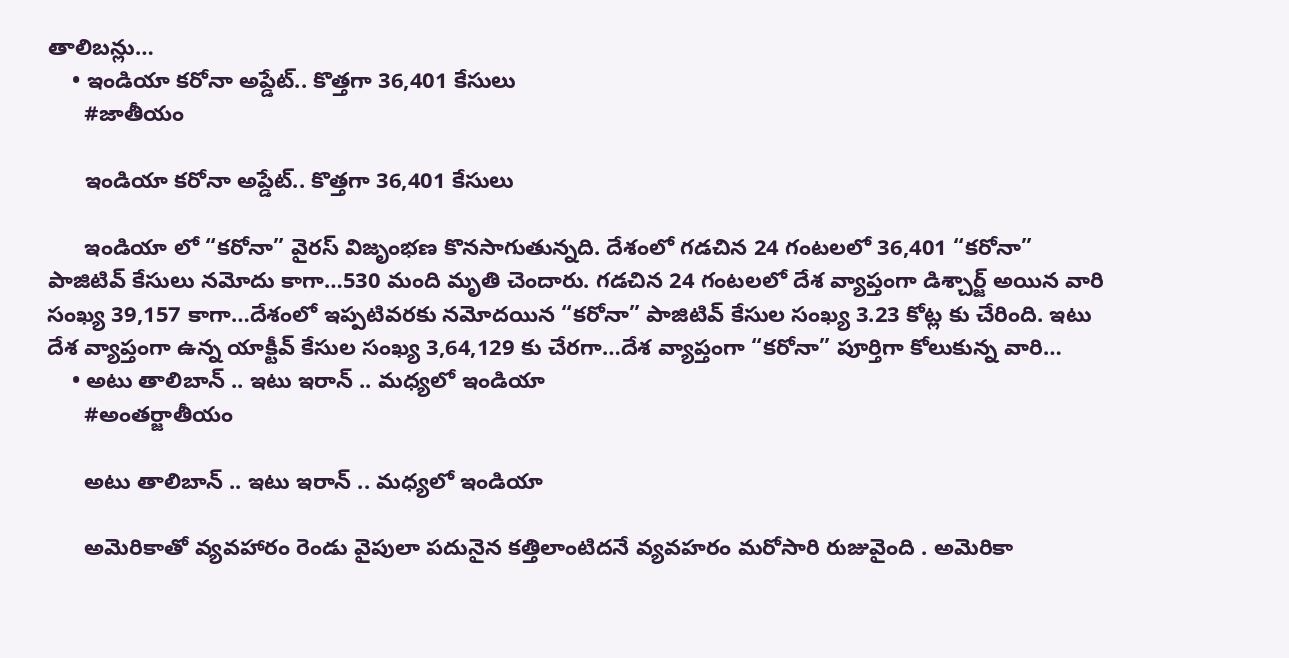తాలిబ‌న్లు…
    • ఇండియా కరోనా అప్డేట్‌.. కొత్తగా 36,401 కేసులు
      #జాతీయం

      ఇండియా కరోనా అప్డేట్‌.. కొత్తగా 36,401 కేసులు

      ఇండియా లో “కరోనా” వైరస్ విజృంభణ కొనసాగుతున్నది. దేశంలో గడచిన 24 గంటలలో 36,401 “కరోనా” పాజిటివ్ కేసులు నమోదు కాగా…530 మంది మృతి చెందారు. గడచిన 24 గంటలలో దేశ వ్యాప్తంగా డిశ్చార్జ్ అయిన వారి సంఖ్య 39,157 కాగా…దేశంలో ఇప్పటివరకు నమోదయిన “కరోనా” పాజిటివ్ కేసుల సంఖ్య 3.23 కోట్ల కు చేరింది. ఇటు దేశ వ్యాప్తంగా ఉన్న యాక్టీవ్ కేసుల సంఖ్య 3,64,129 కు చేరగా…దేశ వ్యాప్తంగా “కరోనా” పూర్తిగా కోలుకున్న వారి…
    • అటు తాలిబాన్ .. ఇటు ఇరాన్ .. మధ్యలో ఇండియా
      #అంతర్జాతీయం

      అటు తాలిబాన్ .. ఇటు ఇరాన్ .. మధ్యలో ఇండియా

      అమెరికాతో వ్యవహారం రెండు వైపులా పదునైన కత్తిలాంటిదనే వ్యవహరం మరోసారి రుజువైంది . అమెరికా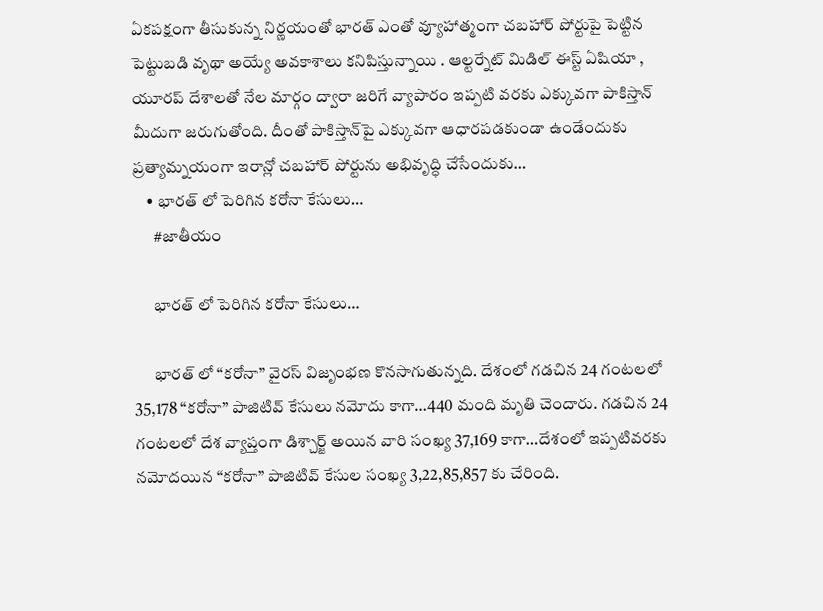ఏకపక్షంగా తీసుకున్న నిర్ణయంతో భారత్ ఎంతో వ్యూహాత్మంగా చబహార్ పోర్టుపై పెట్టిన పెట్టుబడి వృథా అయ్యే అవకాశాలు కనిపిస్తున్నాయి . ఆల్టర్నేట్ మిడిల్ ఈస్ట్ ఏషియా , యూరప్ దేశాలతో నేల మార్గం ద్వారా జరిగే వ్యాపారం ఇప్పటి వరకు ఎక్కువగా పాకిస్తాన్ మీదుగా జరుగుతోంది. దీంతో పాకిస్తాన్‌పై ఎక్కువగా ఆధారపడకుండా ఉండేందుకు ప్రత్యామ్నయంగా ఇరాన్లో చబహార్ పోర్టును అభివృద్ధి చేసేందుకు…
    • భారత్ లో పెరిగిన కరోనా కేసులు…
      #జాతీయం

      భారత్ లో పెరిగిన కరోనా కేసులు…

      భారత్ లో “కరోనా” వైరస్ విజృంభణ కొనసాగుతున్నది. దేశంలో గడచిన 24 గంటలలో 35,178 “కరోనా” పాజిటివ్ కేసులు నమోదు కాగా…440 మంది మృతి చెందారు. గడచిన 24 గంటలలో దేశ వ్యాప్తంగా డిశ్చార్జ్ అయిన వారి సంఖ్య 37,169 కాగా…దేశంలో ఇప్పటివరకు నమోదయిన “కరోనా” పాజిటివ్ కేసుల సంఖ్య 3,22,85,857 కు చేరింది.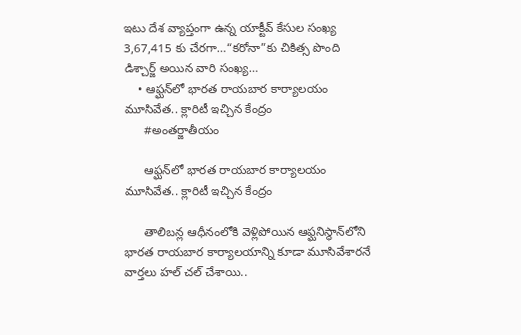ఇటు దేశ వ్యాప్తంగా ఉన్న యాక్టీవ్ కేసుల సంఖ్య 3,67,415 కు చేరగా…“కరోనా”కు చికిత్స పొంది డిశ్చార్జ్ అయిన వారి సంఖ్య…
    • ఆఫ్ఘ‌న్‌లో భారత రాయబార కార్యాల‌యం మూసివేత‌.. క్లారిటీ ఇచ్చిన కేంద్రం
      #అంతర్జాతీయం

      ఆఫ్ఘ‌న్‌లో భారత రాయబార కార్యాల‌యం మూసివేత‌.. క్లారిటీ ఇచ్చిన కేంద్రం

      తాలిబ‌న్ల ఆధీనంలోకి వెళ్లిపోయిన ఆఫ్ఘ‌నిస్థాన్‌లోని భారత రాయబార కార్యాలయాన్ని కూడా మూసివేశార‌నే వార్త‌లు హ‌ల్ చ‌ల్ చేశాయి..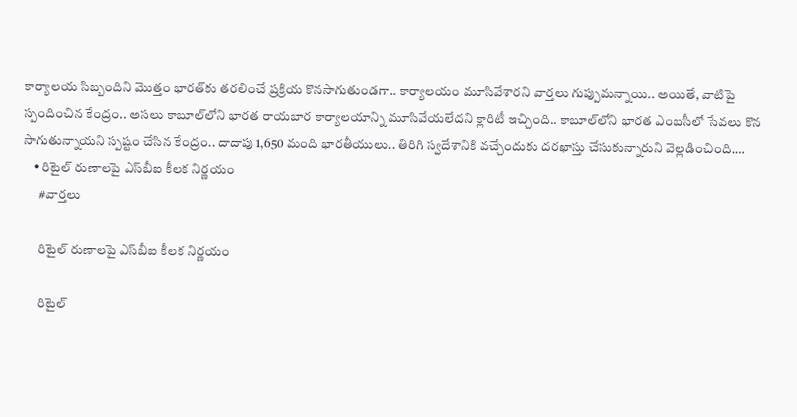కార్యాల‌య సిబ్బందిని మొత్తం భార‌త్‌కు త‌ర‌లించే ప్ర‌క్రియ కొన‌సాగుతుండ‌గా.. కార్యాల‌యం మూసివేశార‌ని వార్త‌లు గుప్పుమ‌న్నాయి.. అయితే, వాటిపై స్పందించిన కేంద్రం.. అస‌లు కాబూల్‌లోని భారత రాయబార కార్యాలయాన్ని మూసివేయ‌లేద‌ని క్లారిటీ ఇచ్చింది.. కాబూల్‌లోని భారత ఎంబసీలో సేవలు కొన సాగుతున్నాయని స్ప‌ష్టం చేసిన కేంద్రం.. దాదాపు 1,650 మంది భార‌తీయులు.. తిరిగి స్వ‌దేశానికి వచ్చేందుకు దరఖాస్తు చేసుకున్నారుని వెల్ల‌డించింది.…
    • రిటైల్ రుణాలపై ఎస్‌బీఐ కీలక నిర్ణయం
      #వార్తలు

      రిటైల్ రుణాలపై ఎస్‌బీఐ కీలక నిర్ణయం

      రిటైల్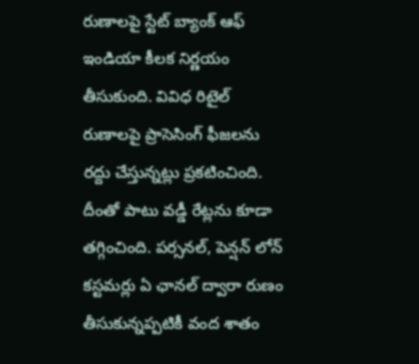రుణాలపై స్టేట్ బ్యాంక్ ఆఫ్ ఇండియా కీలక నిర్ణయం తీసుకుంది. వివిధ రిటైల్ రుణాల‌పై ప్రాసెసింగ్ ఫీజ‌లను ర‌ద్దు చేస్తున్నట్లు ప్రకటించింది. దీంతో పాటు వ‌డ్డీ రేట్ల‌ను కూడా త‌గ్గించింది. పర్సనల్, పెన్షన్ లోన్‌ కస్టమర్లు ఏ ఛాన‌ల్‌ ద్వారా రుణం తీసుకున్నప్పటికీ వంద శాతం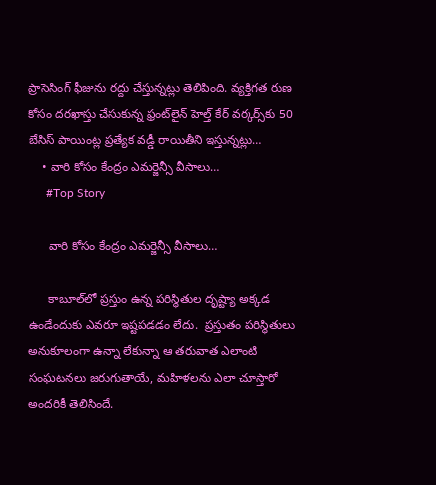ప్రాసెసింగ్ ఫీజును ర‌ద్దు చేస్తున్నట్లు తెలిపింది. వ్యక్తిగ‌త రుణ కోసం ద‌ర‌ఖాస్తు చేసుకున్న ఫ్రంట్‌లైన్ హెల్త్‌ కేర్‌ వ‌ర్కర్స్‌కు 50 బేసిస్ పాయింట్ల ప్రత్యేక వ‌డ్డీ రాయితీని ఇస్తున్నట్లు…
    • వారి కోసం కేంద్రం ఎమర్జెన్సీ వీసాలు…
      #Top Story

      వారి కోసం కేంద్రం ఎమర్జెన్సీ వీసాలు…

      కాబూల్‌లో ప్ర‌స్తుం ఉన్న ప‌రిస్థితుల దృష్ట్యా అక్కడ ఉండేందుకు ఎవ‌రూ ఇష్ట‌ప‌డడం లేదు.  ప్ర‌స్తుతం ప‌రిస్థితులు అనుకూలంగా ఉన్నా లేకున్నా ఆ త‌రువాత ఎలాంటి సంఘ‌ట‌న‌లు జ‌రుగుతాయే, మ‌హిళ‌ల‌ను ఎలా చూస్తారో అందరికీ తెలిసిందే.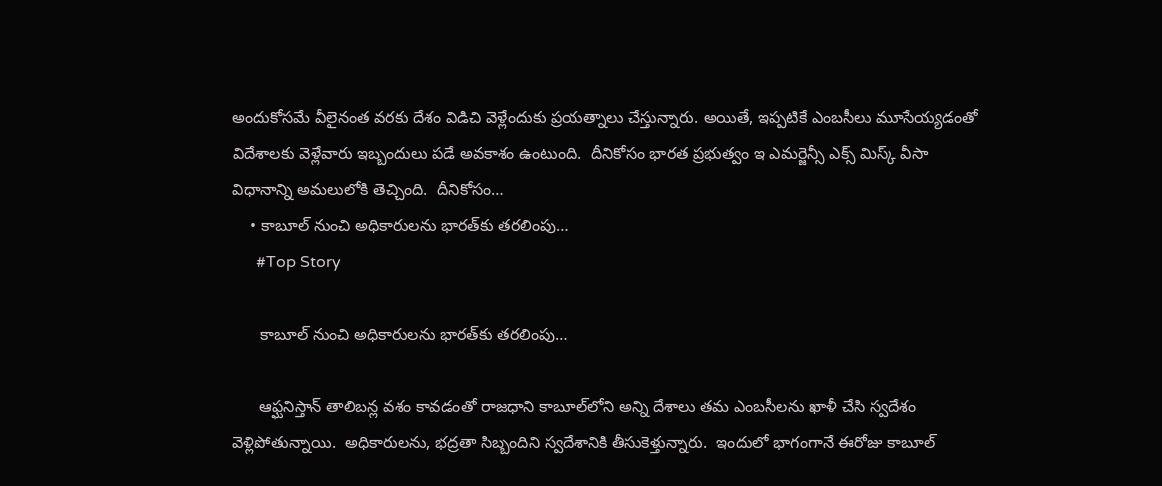అందుకోస‌మే వీలైనంత వ‌ర‌కు దేశం విడిచి వెళ్లేందుకు ప్ర‌య‌త్నాలు చేస్తున్నారు. అయితే, ఇప్ప‌టికే ఎంబ‌సీలు మూసేయ్య‌డంతో విదేశాల‌కు వెళ్లేవారు ఇబ్బందులు ప‌డే అవ‌కాశం ఉంటుంది.  దీనికోసం భార‌త ప్ర‌భుత్వం ఇ ఎమ‌ర్జెన్సీ ఎక్స్ మిస్క్ వీసా విధానాన్ని అమ‌లులోకి తెచ్చింది.  దీనికోసం…
    • కాబూల్ నుంచి అధికారులను భారత్‌కు త‌ర‌లింపు…
      #Top Story

      కాబూల్ నుంచి అధికారులను భారత్‌కు త‌ర‌లింపు…

      ఆఫ్ఘ‌నిస్తాన్ తాలిబ‌న్ల వ‌శం కావ‌డంతో రాజ‌ధాని కాబూల్‌లోని అన్ని దేశాలు త‌మ ఎంబ‌సీల‌ను ఖాళీ చేసి స్వ‌దేశం వెళ్లిపోతున్నాయి.  అధికారుల‌ను, భ‌ద్ర‌తా సిబ్బందిని స్వ‌దేశానికి తీసుకెళ్తున్నారు.  ఇందులో భాగంగానే ఈరోజు కాబూల్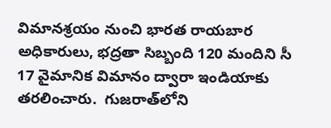విమాన‌శ్ర‌యం నుంచి భార‌త రాయ‌బార అధికారులు, భ‌ద్ర‌తా సిబ్బంది 120 మందిని సీ 17 వైమానిక విమానం ద్వారా ఇండియాకు త‌ర‌లించారు.  గుజ‌రాత్‌లోని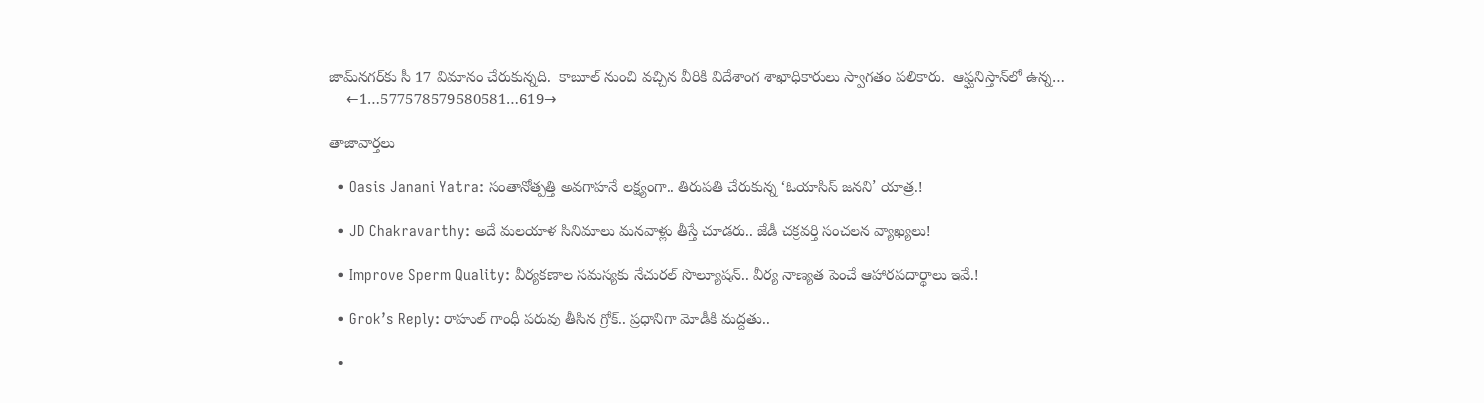జామ్‌న‌గ‌ర్‌కు సీ 17 విమానం చేరుకున్న‌ది.  కాబూల్ నుంచి వ‌చ్చిన వీరికి విదేశాంగ శాఖాధికారులు స్వాగ‌తం ప‌లికారు.  ఆఫ్ఘ‌నిస్తాన్‌లో ఉన్న…
    ←1…577578579580581…619→

తాజావార్తలు

  • Oasis Janani Yatra: సంతానోత్పత్తి అవగాహనే లక్ష్యంగా.. తిరుపతి చేరుకున్న ‘ఓయాసిస్ జనని’ యాత్ర.!

  • JD Chakravarthy: అదే మలయాళ సినిమాలు మనవాళ్లు తీస్తే చూడరు.. జేడీ చక్రవర్తి సంచలన వ్యాఖ్యలు!

  • Improve Sperm Quality: వీర్యకణాల సమస్యకు నేచురల్ సొల్యూషన్.. వీర్య నాణ్యత పెంచే ఆహారపదార్థాలు ఇవే.!

  • Grok’s Reply: రాహుల్ గాంధీ పరువు తీసిన గ్రోక్.. ప్రధానిగా మోడీకి మద్దతు..

  •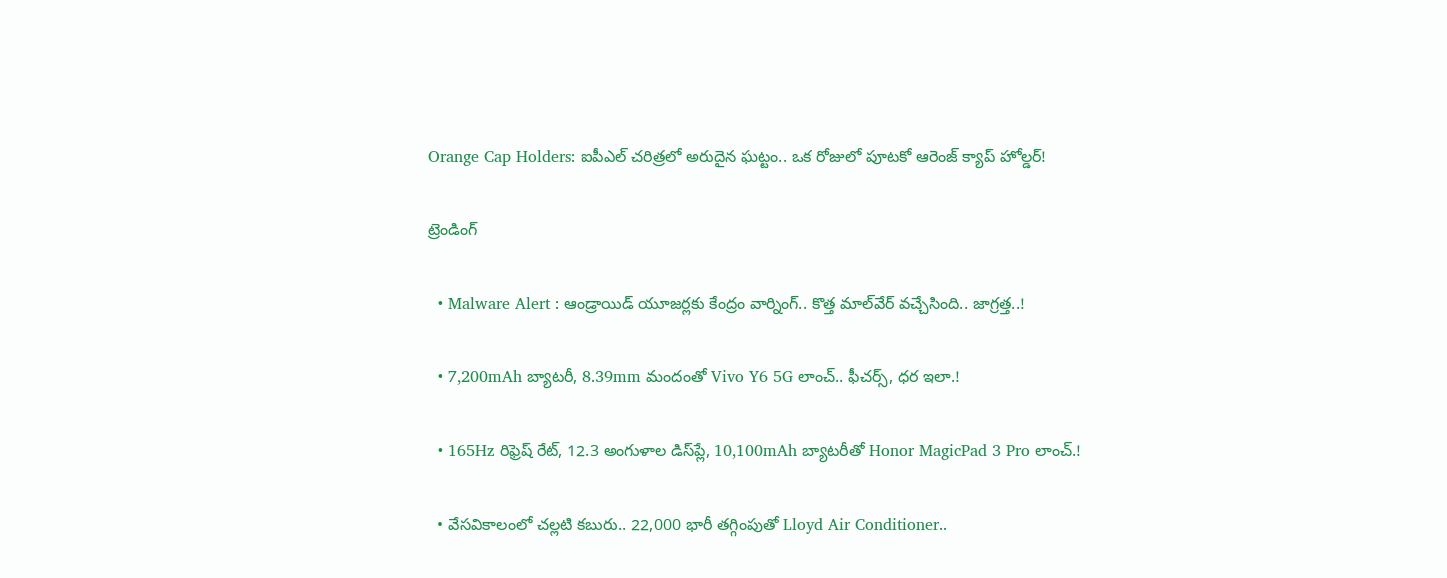Orange Cap Holders: ఐపీఎల్ చరిత్రలో అరుదైన ఘట్టం.. ఒక రోజులో పూటకో ఆరెంజ్ క్యాప్ హోల్డర్!

ట్రెండింగ్‌

  • Malware Alert : ఆండ్రాయిడ్ యూజర్లకు కేంద్రం వార్నింగ్.. కొత్త మాల్‌వేర్ వచ్చేసింది.. జాగ్రత్త..!

  • 7,200mAh బ్యాటరీ, 8.39mm మందంతో Vivo Y6 5G లాంచ్.. ఫీచర్స్, ధర ఇలా.!

  • 165Hz రిఫ్రెష్ రేట్‌, 12.3 అంగుళాల డిస్‌ప్లే, 10,100mAh బ్యాటరీతో Honor MagicPad 3 Pro లాంచ్.!

  • వేసవికాలంలో చల్లటి కబురు.. 22,000 భారీ తగ్గింపుతో Lloyd Air Conditioner..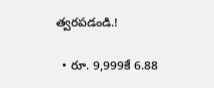త్వరపడండి.!

  • రూ. 9,999కే 6.88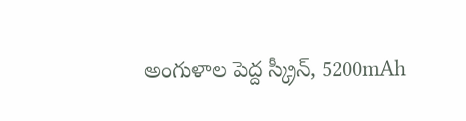అంగుళాల పెద్ద స్క్రీన్, 5200mAh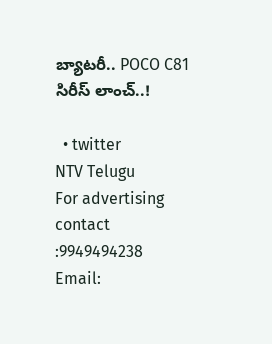బ్యాటరీ.. POCO C81 సిరీస్ లాంచ్..!

  • twitter
NTV Telugu
For advertising contact :9949494238
Email: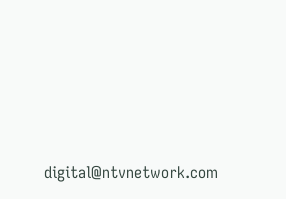digital@ntvnetwork.com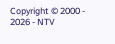Copyright © 2000 - 2026 - NTV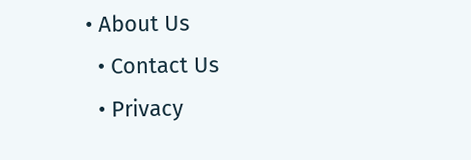• About Us
  • Contact Us
  • Privacy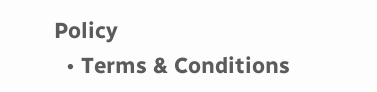Policy
  • Terms & Conditions